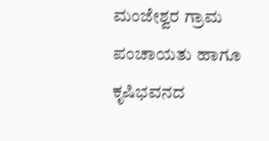ಮಂಜೇಶ್ವರ ಗ್ರಾಮ ಪಂಚಾಯತು ಹಾಗೂ ಕೃಷಿಭವನದ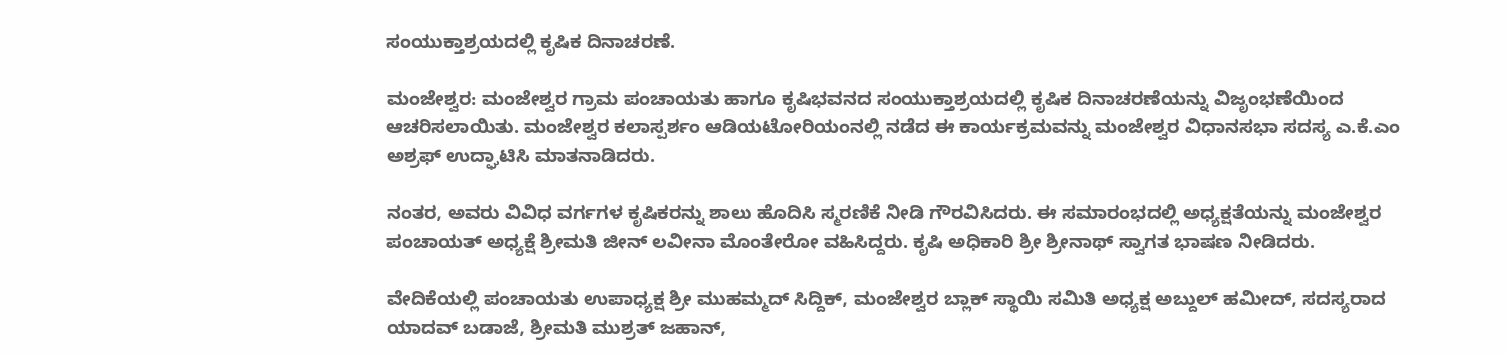ಸಂಯುಕ್ತಾಶ್ರಯದಲ್ಲಿ ಕೃಷಿಕ ದಿನಾಚರಣೆ.

ಮಂಜೇಶ್ವರ: ಮಂಜೇಶ್ವರ ಗ್ರಾಮ ಪಂಚಾಯತು ಹಾಗೂ ಕೃಷಿಭವನದ ಸಂಯುಕ್ತಾಶ್ರಯದಲ್ಲಿ ಕೃಷಿಕ ದಿನಾಚರಣೆಯನ್ನು ವಿಜೃಂಭಣೆಯಿಂದ ಆಚರಿಸಲಾಯಿತು. ಮಂಜೇಶ್ವರ ಕಲಾಸ್ಪರ್ಶಂ ಆಡಿಯಟೋರಿಯಂನಲ್ಲಿ ನಡೆದ ಈ ಕಾರ್ಯಕ್ರಮವನ್ನು ಮಂಜೇಶ್ವರ ವಿಧಾನಸಭಾ ಸದಸ್ಯ ಎ.ಕೆ.ಎಂ ಅಶ್ರಫ್ ಉದ್ಘಾಟಿಸಿ ಮಾತನಾಡಿದರು.

ನಂತರ, ಅವರು ವಿವಿಧ ವರ್ಗಗಳ ಕೃಷಿಕರನ್ನು ಶಾಲು ಹೊದಿಸಿ ಸ್ಮರಣಿಕೆ ನೀಡಿ ಗೌರವಿಸಿದರು. ಈ ಸಮಾರಂಭದಲ್ಲಿ ಅಧ್ಯಕ್ಷತೆಯನ್ನು ಮಂಜೇಶ್ವರ ಪಂಚಾಯತ್ ಅಧ್ಯಕ್ಷೆ ಶ್ರೀಮತಿ ಜೀನ್ ಲವೀನಾ ಮೊಂತೇರೋ ವಹಿಸಿದ್ದರು. ಕೃಷಿ ಅಧಿಕಾರಿ ಶ್ರೀ ಶ್ರೀನಾಥ್ ಸ್ವಾಗತ ಭಾಷಣ ನೀಡಿದರು.

ವೇದಿಕೆಯಲ್ಲಿ ಪಂಚಾಯತು ಉಪಾಧ್ಯಕ್ಷ ಶ್ರೀ ಮುಹಮ್ಮದ್ ಸಿದ್ದಿಕ್, ಮಂಜೇಶ್ವರ ಬ್ಲಾಕ್ ಸ್ಥಾಯಿ ಸಮಿತಿ ಅಧ್ಯಕ್ಷ ಅಬ್ದುಲ್ ಹಮೀದ್, ಸದಸ್ಯರಾದ ಯಾದವ್ ಬಡಾಜೆ, ಶ್ರೀಮತಿ ಮುಶ್ರತ್ ಜಹಾನ್,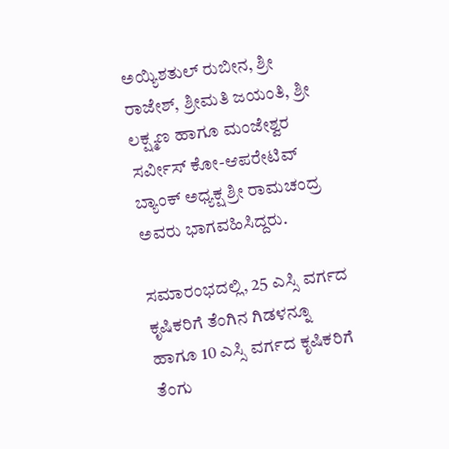ಅಯ್ಯಿಶತುಲ್ ರುಬೀನ, ಶ್ರೀ ರಾಜೇಶ್, ಶ್ರೀಮತಿ ಜಯಂತಿ, ಶ್ರೀ ಲಕ್ಷ್ಮಣ ಹಾಗೂ ಮಂಜೇಶ್ವರ ಸರ್ವೀಸ್ ಕೋ-ಆಪರೇಟಿವ್ ಬ್ಯಾಂಕ್ ಅಧ್ಯಕ್ಷ ಶ್ರೀ ರಾಮಚಂದ್ರ ಅವರು ಭಾಗವಹಿಸಿದ್ದರು.

ಸಮಾರಂಭದಲ್ಲಿ, 25 ಎಸ್ಸಿ ವರ್ಗದ ಕೃಷಿಕರಿಗೆ ತೆಂಗಿನ ಗಿಡಳನ್ನೂ ಹಾಗೂ 10 ಎಸ್ಸಿ ವರ್ಗದ ಕೃಷಿಕರಿಗೆ ತೆಂಗು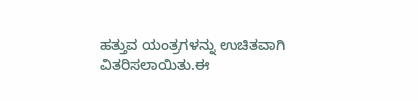ಹತ್ತುವ ಯಂತ್ರಗಳನ್ನು ಉಚಿತವಾಗಿ ವಿತರಿಸಲಾಯಿತು.ಈ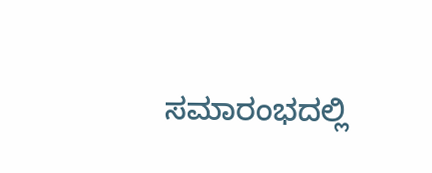ಸಮಾರಂಭದಲ್ಲಿ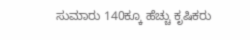ಸುಮಾರು 140ಕ್ಕೂ ಹೆಚ್ಚು ಕೃಷಿಕರು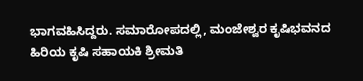ಭಾಗವಹಿಸಿದ್ದರು. ಸಮಾರೋಪದಲ್ಲಿ, ಮಂಜೇಶ್ವರ ಕೃಷಿಭವನದ ಹಿರಿಯ ಕೃಷಿ ಸಹಾಯಕಿ ಶ್ರೀಮತಿ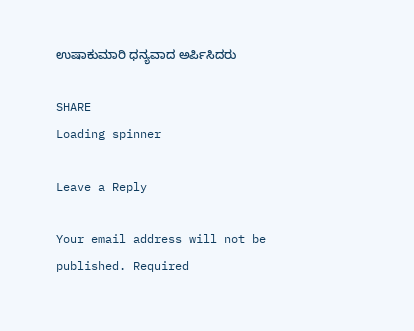ಉಷಾಕುಮಾರಿ ಧನ್ಯವಾದ ಅರ್ಪಿಸಿದರು

SHARE
Loading spinner

Leave a Reply

Your email address will not be published. Required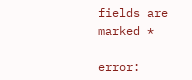fields are marked *

error: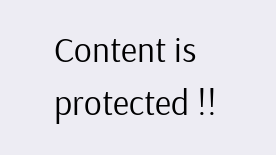Content is protected !!